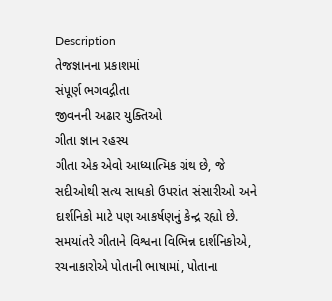Description
તેજજ્ઞાનના પ્રકાશમાં
સંપૂર્ણ ભગવદ્ગીતા
જીવનની અઢાર યુક્તિઓ
ગીતા જ્ઞાન રહસ્ય
ગીતા એક એવો આધ્યાત્મિક ગ્રંથ છે, જે સદીઓથી સત્ય સાધકો ઉપરાંત સંસારીઓ અને દાર્શનિકો માટે પણ આકર્ષણનું કેન્દ્ર રહ્યો છે. સમયાંતરે ગીતાને વિશ્વના વિભિન્ન દાર્શનિકોએ, રચનાકારોએ પોતાની ભાષામાં, પોતાના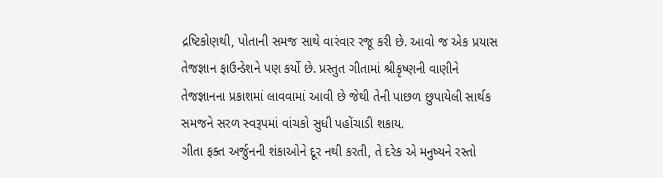દ્રષ્ટિકોણથી, પોતાની સમજ સાથે વારંવાર રજૂ કરી છે. આવો જ એક પ્રયાસ તેજજ્ઞાન ફાઉન્ડેશને પણ કર્યો છે. પ્રસ્તુત ગીતામાં શ્રીકૃષ્ણની વાણીને તેજજ્ઞાનના પ્રકાશમાં લાવવામાં આવી છે જેથી તેની પાછળ છુપાયેલી સાર્થક સમજને સરળ સ્વરૂપમાં વાંચકો સુધી પહોંચાડી શકાય.
ગીતા ફક્ત અર્જુનની શંકાઓને દૂર નથી કરતી, તે દરેક એ મનુષ્યને રસ્તો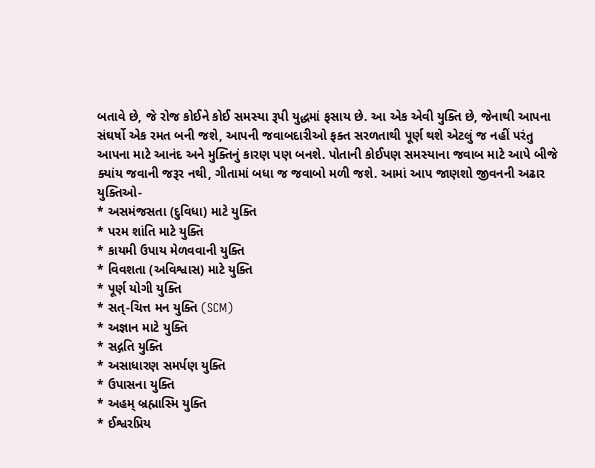બતાવે છે, જે રોજ કોઈને કોઈ સમસ્યા રૂપી યુદ્ધમાં ફસાય છે. આ એક એવી યુક્તિ છે, જેનાથી આપના સંઘર્ષો એક રમત બની જશે, આપની જવાબદારીઓ ફક્ત સરળતાથી પૂર્ણ થશે એટલું જ નહીં પરંતુ આપના માટે આનંદ અને મુક્તિનું કારણ પણ બનશે. પોતાની કોઈપણ સમસ્યાના જવાબ માટે આપે બીજે ક્યાંય જવાની જરૂર નથી, ગીતામાં બધા જ જવાબો મળી જશે. આમાં આપ જાણશો જીવનની અઢાર યુક્તિઓ-
* અસમંજસતા (દુવિધા) માટે યુક્તિ
* પરમ શાંતિ માટે યુક્તિ
* કાયમી ઉપાય મેળવવાની યુક્તિ
* વિવશતા (અવિશ્વાસ) માટે યુક્તિ
* પૂર્ણ યોગી યુક્તિ
* સત્-ચિત્ત મન યુક્તિ (SCM)
* અજ્ઞાન માટે યુક્તિ
* સદ્ગતિ યુક્તિ
* અસાધારણ સમર્પણ યુક્તિ
* ઉપાસના યુક્તિ
* અહમ્ બ્રહ્માસ્મિ યુક્તિ
* ઈશ્વરપ્રિય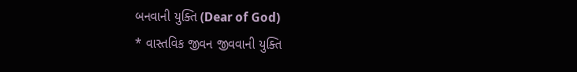બનવાની યુક્તિ (Dear of God)
* વાસ્તવિક જીવન જીવવાની યુક્તિ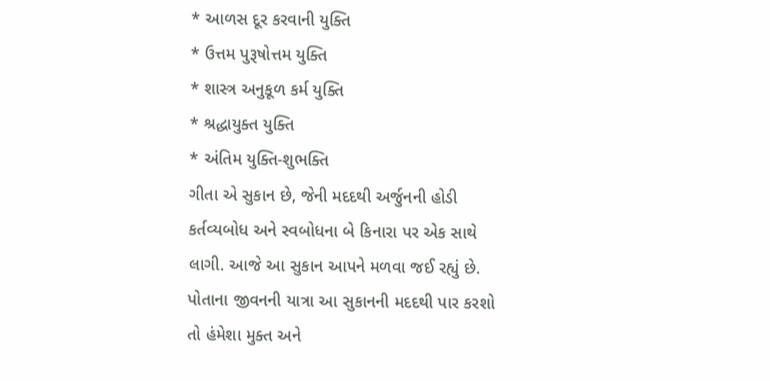* આળસ દૂર કરવાની યુક્તિ
* ઉત્તમ પુરૂષોત્તમ યુક્તિ
* શાસ્ત્ર અનુકૂળ કર્મ યુક્તિ
* શ્રદ્ધાયુક્ત યુક્તિ
* અંતિમ યુક્તિ-શુભક્તિ
ગીતા એ સુકાન છે, જેની મદદથી અર્જુનની હોડી કર્તવ્યબોધ અને સ્વબોધના બે કિનારા પર એક સાથે લાગી. આજે આ સુકાન આપને મળવા જઈ રહ્યું છે. પોતાના જીવનની યાત્રા આ સુકાનની મદદથી પાર કરશો તો હંમેશા મુક્ત અને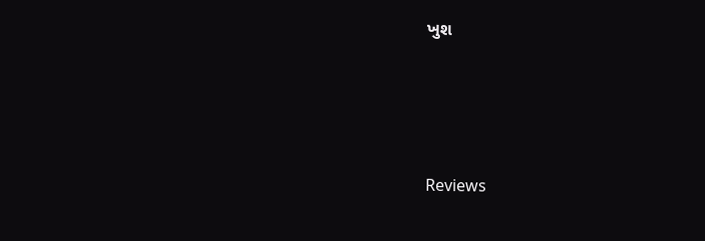ખુશ





Reviews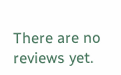There are no reviews yet.